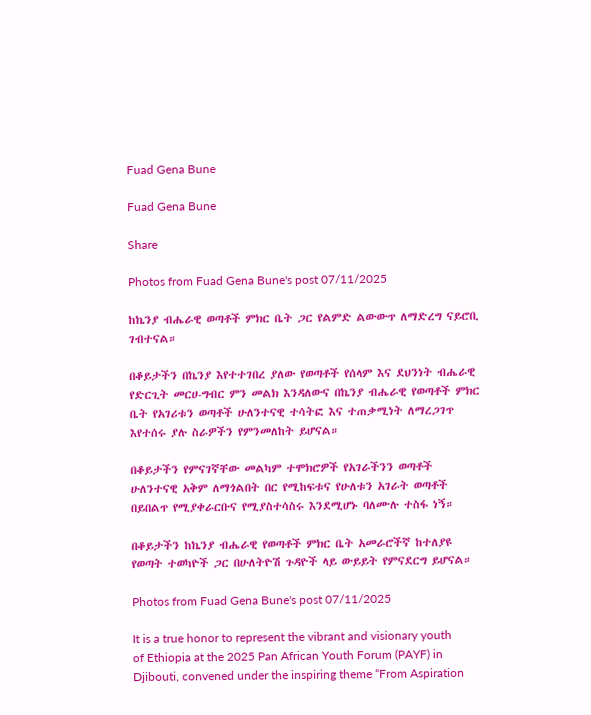Fuad Gena Bune

Fuad Gena Bune

Share

Photos from Fuad Gena Bune's post 07/11/2025

ከኬንያ ብሔራዊ ወጣቶች ምክር ቤት ጋር የልምድ ልውውጥ ለማድረግ ናይሮቢ ገብተናል።

በቆይታችን በኬንያ እየተተገበረ ያለው የወጣቶች የሰላም እና ደህንነት ብሔራዊ የድርጊት መርሀ-ግብር ምን መልክ እንዳለውና በኬንያ ብሔራዊ የወጣቶች ምክር ቤት የአገሪቱን ወጣቶች ሁለንተናዊ ተሳትፎ እና ተጠቃሚነት ለማረጋገጥ እየተሰሩ ያሉ ስራዎችን የምንመለከት ይሆናል።

በቆይታችን የምናገኛቸው መልካም ተሞክሮዎች የአገራችንን ወጣቶች ሁለንተናዊ አቅም ለማጎልበት በር የሚከፍቱና የሁለቱን አገራት ወጣቶች በይበልጥ የሚያቀራርቡና የሚያስተሳስሩ እንደሚሆኑ ባለሙሉ ተስፋ ነኝ።

በቆይታችን ከኬንያ ብሔራዊ የወጣቶች ምክር ቤት አመራሮችኛ ከተለያዩ የወጣት ተወካዮች ጋር በሁለትዮሽ ጉዳዮች ላይ ውይይት የምናደርግ ይሆናል።

Photos from Fuad Gena Bune's post 07/11/2025

It is a true honor to represent the vibrant and visionary youth of Ethiopia at the 2025 Pan African Youth Forum (PAYF) in Djibouti, convened under the inspiring theme “From Aspiration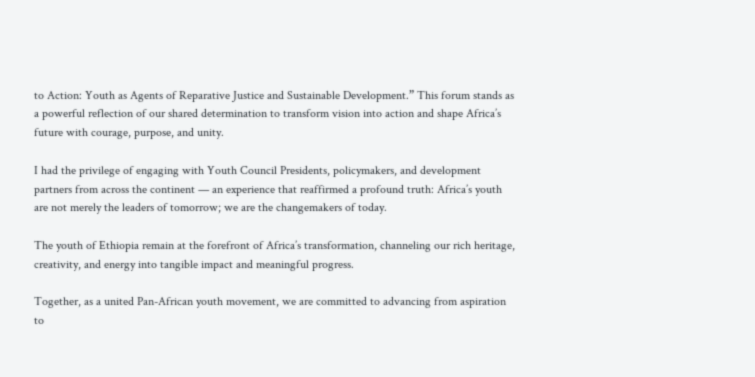to Action: Youth as Agents of Reparative Justice and Sustainable Development.” This forum stands as a powerful reflection of our shared determination to transform vision into action and shape Africa’s future with courage, purpose, and unity.

I had the privilege of engaging with Youth Council Presidents, policymakers, and development partners from across the continent — an experience that reaffirmed a profound truth: Africa’s youth are not merely the leaders of tomorrow; we are the changemakers of today.

The youth of Ethiopia remain at the forefront of Africa’s transformation, channeling our rich heritage, creativity, and energy into tangible impact and meaningful progress.

Together, as a united Pan-African youth movement, we are committed to advancing from aspiration to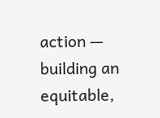action — building an equitable,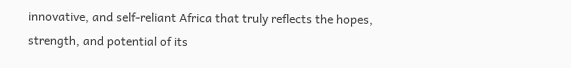innovative, and self-reliant Africa that truly reflects the hopes, strength, and potential of its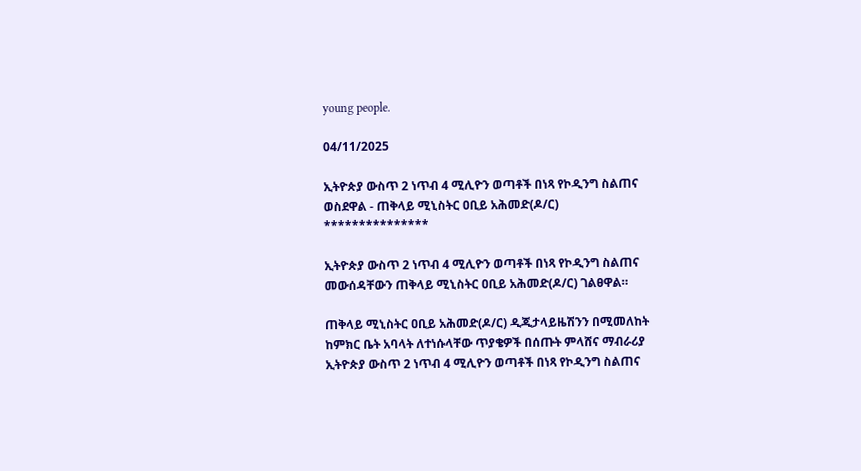young people.

04/11/2025

ኢትዮጵያ ውስጥ 2 ነጥብ 4 ሚሊዮን ወጣቶች በነጻ የኮዲንግ ስልጠና ወስደዋል - ጠቅላይ ሚኒስትር ዐቢይ አሕመድ(ዶ/ር)
***************

ኢትዮጵያ ውስጥ 2 ነጥብ 4 ሚሊዮን ወጣቶች በነጻ የኮዲንግ ስልጠና መውሰዳቸውን ጠቅላይ ሚኒስትር ዐቢይ አሕመድ(ዶ/ር) ገልፀዋል።

ጠቅላይ ሚኒስትር ዐቢይ አሕመድ(ዶ/ር) ዲጂታላይዜሽንን በሚመለከት ከምክር ቤት አባላት ለተነሱላቸው ጥያቄዎች በሰጡት ምላሸና ማብራሪያ ኢትዮጵያ ውስጥ 2 ነጥብ 4 ሚሊዮን ወጣቶች በነጻ የኮዲንግ ስልጠና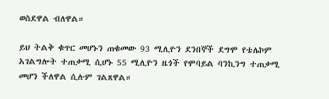ወስደዋል ብለዋል።

ይህ ትልቅ ቁጥር መሆኑን ጠቁመው 93 ሚሊዮን ደንበኞች ደግሞ የቴሌኮም አገልግሎት ተጠቃሚ ሲሆኑ 55 ሚሊዮን ዜጎች የሞባይል ባንኪንግ ተጠቃሚ መሆን ችለዋል ሲሉም ገልጸዋል።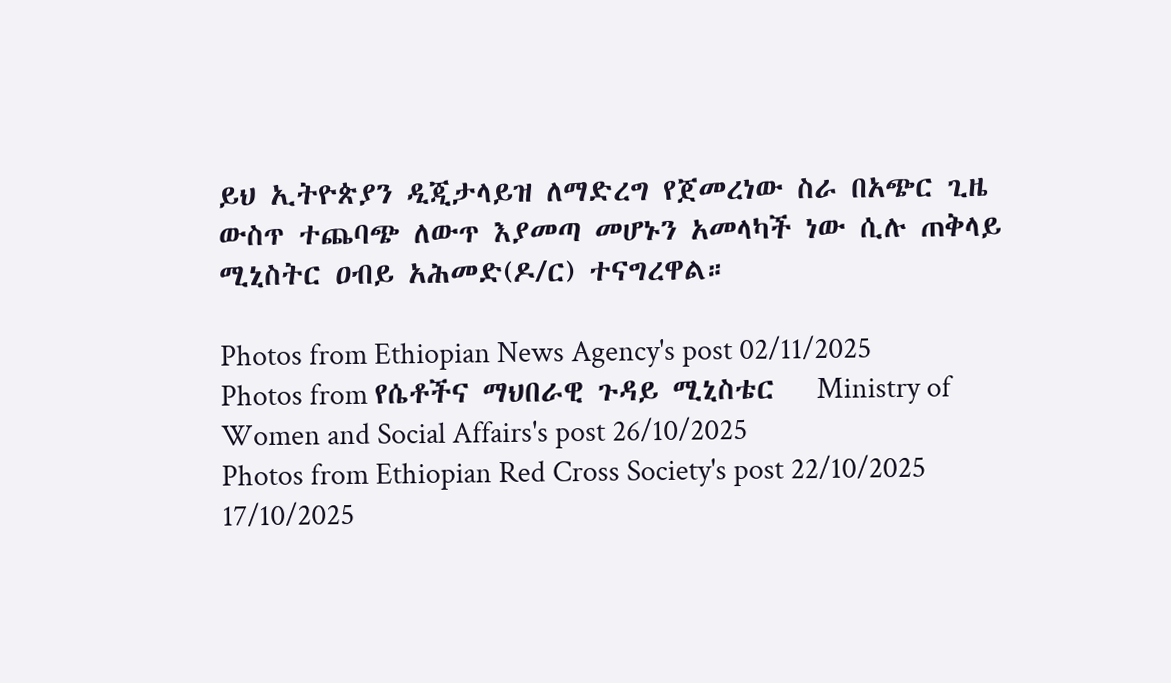ይህ ኢትዮጵያን ዲጂታላይዝ ለማድረግ የጀመረነው ስራ በአጭር ጊዜ ውስጥ ተጨባጭ ለውጥ እያመጣ መሆኑን አመላካች ነው ሲሉ ጠቅላይ ሚኒስትር ዐብይ አሕመድ(ዶ/ር) ተናግረዋል።

Photos from Ethiopian News Agency's post 02/11/2025
Photos from የሴቶችና ማህበራዊ ጉዳይ ሚኒስቴር   Ministry of Women and Social Affairs's post 26/10/2025
Photos from Ethiopian Red Cross Society's post 22/10/2025
17/10/2025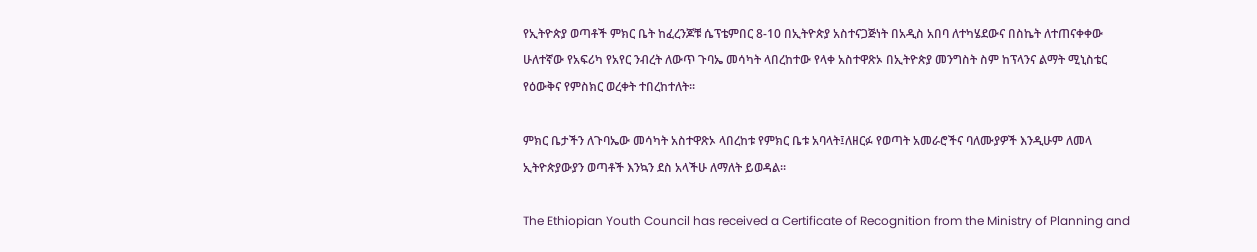የኢትዮጵያ ወጣቶች ምክር ቤት ከፈረንጆቹ ሴፕቴምበር 8-10 በኢትዮጵያ አስተናጋጅነት በአዲስ አበባ ለተካሄደውና በስኬት ለተጠናቀቀው ሁለተኛው የአፍሪካ የአየር ንብረት ለውጥ ጉባኤ መሳካት ላበረከተው የላቀ አስተዋጽኦ በኢትዮጵያ መንግስት ስም ከፕላንና ልማት ሚኒስቴር የዕውቅና የምስክር ወረቀት ተበረከተለት።

ምክር ቤታችን ለጉባኤው መሳካት አስተዋጽኦ ላበረከቱ የምክር ቤቱ አባላት፤ለዘርፉ የወጣት አመራሮችና ባለሙያዎች እንዲሁም ለመላ ኢትዮጵያውያን ወጣቶች እንኳን ደስ አላችሁ ለማለት ይወዳል።

The Ethiopian Youth Council has received a Certificate of Recognition from the Ministry of Planning and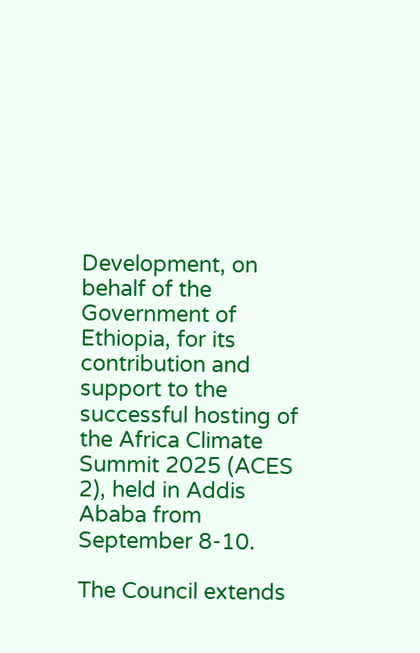Development, on behalf of the Government of Ethiopia, for its contribution and support to the successful hosting of the Africa Climate Summit 2025 (ACES 2), held in Addis Ababa from September 8-10.

The Council extends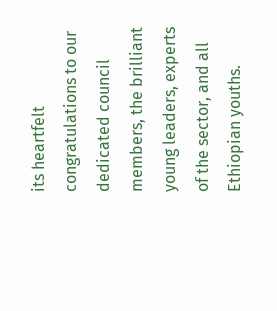its heartfelt congratulations to our dedicated council members, the brilliant young leaders, experts of the sector, and all Ethiopian youths.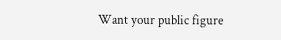Want your public figure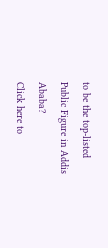to be the top-listed Public Figure in Addis Ababa?
Click here to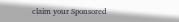claim your Sponsored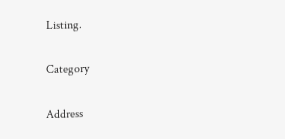Listing.

Category

Address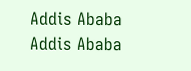Addis Ababa
Addis Ababa